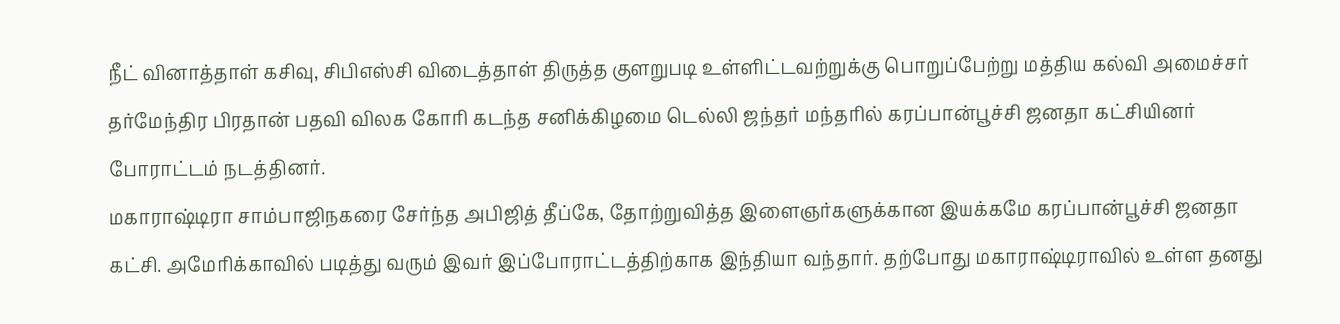நீட் வினாத்தாள் கசிவு, சிபிஎஸ்சி விடைத்தாள் திருத்த குளறுபடி உள்ளிட்டவற்றுக்கு பொறுப்பேற்று மத்திய கல்வி அமைச்சர் தர்மேந்திர பிரதான் பதவி விலக கோரி கடந்த சனிக்கிழமை டெல்லி ஜந்தர் மந்தரில் கரப்பான்பூச்சி ஜனதா கட்சியினர் போராட்டம் நடத்தினர்.
மகாராஷ்டிரா சாம்பாஜிநகரை சேர்ந்த அபிஜித் தீப்கே, தோற்றுவித்த இளைஞர்களுக்கான இயக்கமே கரப்பான்பூச்சி ஜனதா கட்சி. அமேரிக்காவில் படித்து வரும் இவர் இப்போராட்டத்திற்காக இந்தியா வந்தார். தற்போது மகாராஷ்டிராவில் உள்ள தனது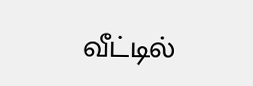வீட்டில்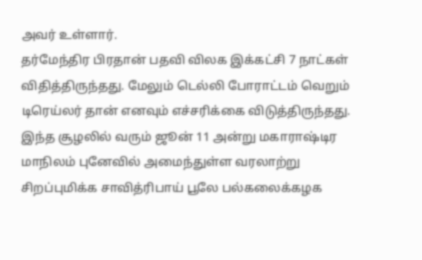அவர் உள்ளார்.
தர்மேந்திர பிரதான் பதவி விலக இக்கட்சி 7 நாட்கள் விதித்திருந்தது. மேலும் டெல்லி போராட்டம் வெறும் டிரெய்லர் தான் எனவும் எச்சரிக்கை விடுத்திருந்தது.
இந்த சூழலில் வரும் ஜூன் 11 அன்று மகாராஷ்டிர மாநிலம் புனேவில் அமைந்துள்ள வரலாற்று சிறப்புமிக்க சாவித்ரிபாய் பூலே பல்கலைக்கழக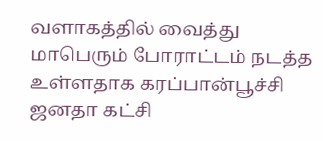வளாகத்தில் வைத்து மாபெரும் போராட்டம் நடத்த உள்ளதாக கரப்பான்பூச்சி ஜனதா கட்சி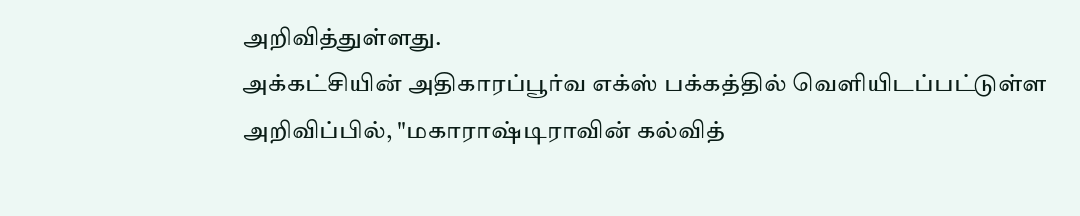அறிவித்துள்ளது.
அக்கட்சியின் அதிகாரப்பூர்வ எக்ஸ் பக்கத்தில் வெளியிடப்பட்டுள்ள அறிவிப்பில், "மகாராஷ்டிராவின் கல்வித்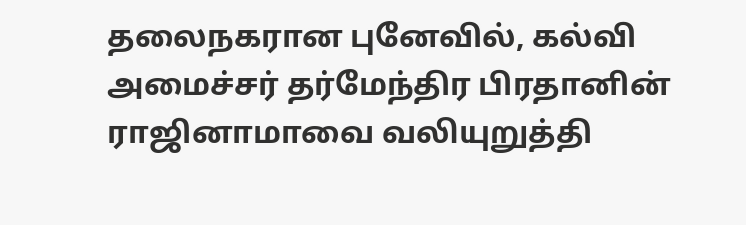தலைநகரான புனேவில், கல்வி அமைச்சர் தர்மேந்திர பிரதானின் ராஜினாமாவை வலியுறுத்தி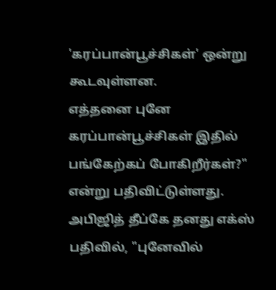'கரப்பான்பூச்சிகள்' ஒன்று கூடவுள்ளன.
எத்தனை புனே கரப்பான்பூச்சிகள் இதில் பங்கேற்கப் போகிறீர்கள்?" என்று பதிவிட்டுள்ளது.
அபிஜித் தீப்கே தனது எக்ஸ் பதிவில், "புனேவில்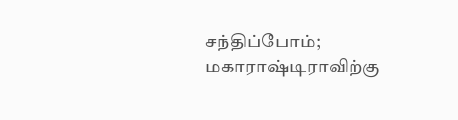சந்திப்போம்; மகாராஷ்டிராவிற்கு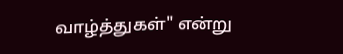வாழ்த்துகள்" என்று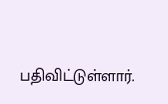பதிவிட்டுள்ளார்.